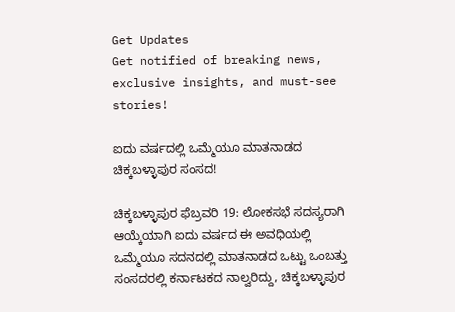Get Updates
Get notified of breaking news, exclusive insights, and must-see stories!

ಐದು ವರ್ಷದಲ್ಲಿ ಒಮ್ಮೆಯೂ ಮಾತನಾಡದ ಚಿಕ್ಕಬಳ್ಳಾಪುರ ಸಂಸದ!

ಚಿಕ್ಕಬಳ್ಳಾಪುರ ಫೆಬ್ರವರಿ 19: ಲೋಕಸಭೆ ಸದಸ್ಯರಾಗಿ ಆಯ್ಕೆಯಾಗಿ ಐದು ವರ್ಷದ ಈ ಅವಧಿಯಲ್ಲಿ ಒಮ್ಮೆಯೂ ಸದನದಲ್ಲಿ ಮಾತನಾಡದ ಒಟ್ಟು ಒಂಬತ್ತು ಸಂಸದರಲ್ಲಿ ಕರ್ನಾಟಕದ ನಾಲ್ವರಿದ್ದು, ಚಿಕ್ಕಬಳ್ಳಾಪುರ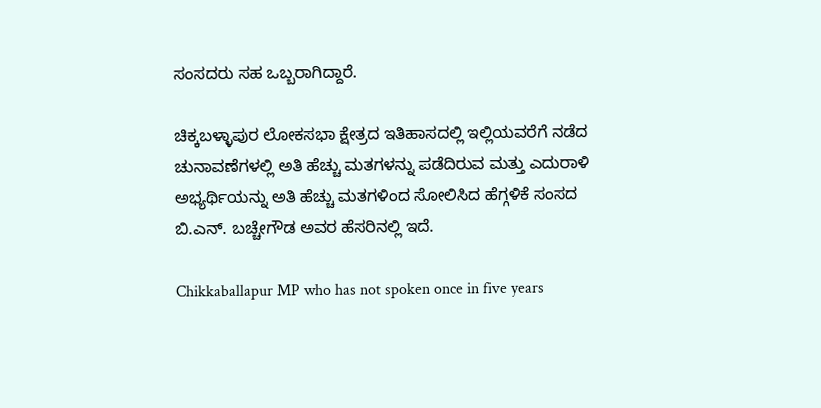ಸಂಸದರು ಸಹ ಒಬ್ಬರಾಗಿದ್ದಾರೆ.

ಚಿಕ್ಕಬಳ್ಳಾಪುರ ಲೋಕಸಭಾ ಕ್ಷೇತ್ರದ ಇತಿಹಾಸದಲ್ಲಿ ಇಲ್ಲಿಯವರೆಗೆ ನಡೆದ ಚುನಾವಣೆಗಳಲ್ಲಿ ಅತಿ ಹೆಚ್ಚು ಮತಗಳನ್ನು ಪಡೆದಿರುವ ಮತ್ತು ಎದುರಾಳಿ ಅಭ್ಯರ್ಥಿಯನ್ನು ಅತಿ ಹೆಚ್ಚು ಮತಗಳಿಂದ ಸೋಲಿಸಿದ ಹೆಗ್ಗಳಿಕೆ ಸಂಸದ ಬಿ.ಎನ್. ಬಚ್ಚೇಗೌಡ ಅವರ ಹೆಸರಿನಲ್ಲಿ ಇದೆ.

Chikkaballapur MP who has not spoken once in five years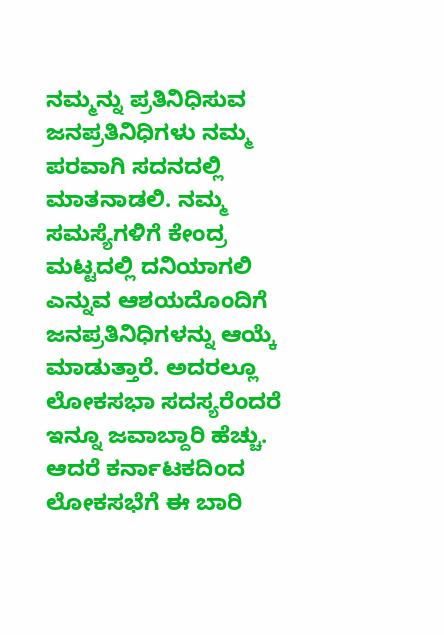ನಮ್ಮನ್ನು ಪ್ರತಿನಿಧಿಸುವ ಜನಪ್ರತಿನಿಧಿಗಳು ನಮ್ಮ ಪರವಾಗಿ ಸದನದಲ್ಲಿ ಮಾತನಾಡಲಿ. ನಮ್ಮ ಸಮಸ್ಯೆಗಳಿಗೆ ಕೇಂದ್ರ ಮಟ್ಟದಲ್ಲಿ ದನಿಯಾಗಲಿ ಎನ್ನುವ ಆಶಯದೊಂದಿಗೆ ಜನಪ್ರತಿನಿಧಿಗಳನ್ನು ಆಯ್ಕೆ ಮಾಡುತ್ತಾರೆ. ಅದರಲ್ಲೂ ಲೋಕಸಭಾ ಸದಸ್ಯರೆಂದರೆ ಇನ್ನೂ ಜವಾಬ್ದಾರಿ ಹೆಚ್ಚು. ಆದರೆ ಕರ್ನಾಟಕದಿಂದ ಲೋಕಸಭೆಗೆ ಈ ಬಾರಿ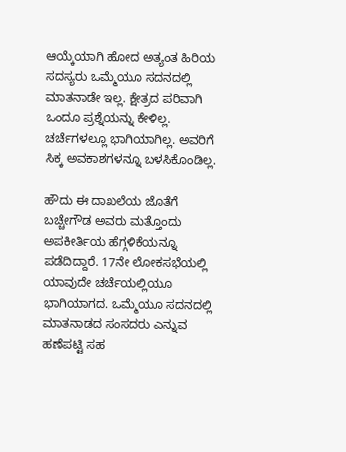ಆಯ್ಕೆಯಾಗಿ ಹೋದ ಅತ್ಯಂತ ಹಿರಿಯ ಸದಸ್ಯರು ಒಮ್ಮೆಯೂ ಸದನದಲ್ಲಿ ಮಾತನಾಡೇ ಇಲ್ಲ. ಕ್ಷೇತ್ರದ ಪರಿವಾಗಿ ಒಂದೂ ಪ್ರಶ್ನೆಯನ್ನು ಕೇಳಿಲ್ಲ. ಚರ್ಚೆಗಳಲ್ಲೂ ಭಾಗಿಯಾಗಿಲ್ಲ. ಅವರಿಗೆ ಸಿಕ್ಕ ಅವಕಾಶಗಳನ್ನೂ ಬಳಸಿಕೊಂಡಿಲ್ಲ.

ಹೌದು ಈ ದಾಖಲೆಯ ಜೊತೆಗೆ ಬಚ್ಚೇಗೌಡ ಅವರು ಮತ್ತೊಂದು ಅಪಕೀರ್ತಿಯ ಹೆಗ್ಗಳಿಕೆಯನ್ನೂ ಪಡೆದಿದ್ದಾರೆ. 17ನೇ ಲೋಕಸಭೆಯಲ್ಲಿ ಯಾವುದೇ ಚರ್ಚೆಯಲ್ಲಿಯೂ ಭಾಗಿಯಾಗದ. ಒಮ್ಮೆಯೂ ಸದನದಲ್ಲಿ ಮಾತನಾಡದ ಸಂಸದರು ಎನ್ನುವ ಹಣೆಪಟ್ಟಿ ಸಹ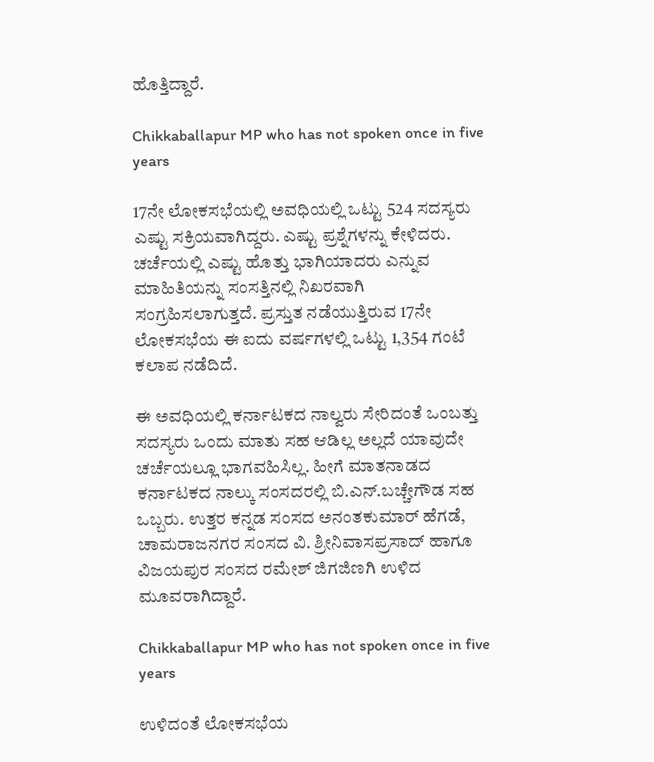ಹೊತ್ತಿದ್ದಾರೆ.

Chikkaballapur MP who has not spoken once in five years

17ನೇ ಲೋಕಸಭೆಯಲ್ಲಿ ಅವಧಿಯಲ್ಲಿ ಒಟ್ಟು 524 ಸದಸ್ಯರು ಎಷ್ಟು ಸಕ್ರಿಯವಾಗಿದ್ದರು. ಎಷ್ಟು ಪ್ರಶ್ನೆಗಳನ್ನು ಕೇಳಿದರು. ಚರ್ಚೆಯಲ್ಲಿ ಎಷ್ಟು ಹೊತ್ತು ಭಾಗಿಯಾದರು ಎನ್ನುವ ಮಾಹಿತಿಯನ್ನು ಸಂಸತ್ತಿನಲ್ಲಿ ನಿಖರವಾಗಿ ಸಂಗ್ರಹಿಸಲಾಗುತ್ತದೆ. ಪ್ರಸ್ತುತ ನಡೆಯುತ್ತಿರುವ 17ನೇ ಲೋಕಸಭೆಯ ಈ ಐದು ವರ್ಷಗಳಲ್ಲಿ ಒಟ್ಟು 1,354 ಗಂಟೆ ಕಲಾಪ ನಡೆದಿದೆ.

ಈ ಅವಧಿಯಲ್ಲಿ ಕರ್ನಾಟಕದ ನಾಲ್ವರು ಸೇರಿದಂತೆ ಒಂಬತ್ತು ಸದಸ್ಯರು ಒಂದು ಮಾತು ಸಹ ಆಡಿಲ್ಲ ಅಲ್ಲದೆ ಯಾವುದೇ ಚರ್ಚೆಯಲ್ಲೂ ಭಾಗವಹಿಸಿಲ್ಲ. ಹೀಗೆ ಮಾತನಾಡದ ಕರ್ನಾಟಕದ ನಾಲ್ಕು ಸಂಸದರಲ್ಲಿ ಬಿ.ಎನ್.ಬಚ್ಚೇಗೌಡ ಸಹ ಒಬ್ಬರು. ಉತ್ತರ ಕನ್ನಡ ಸಂಸದ ಅನಂತಕುಮಾರ್ ಹೆಗಡೆ, ಚಾಮರಾಜನಗರ ಸಂಸದ ವಿ. ಶ್ರೀನಿವಾಸಪ್ರಸಾದ್ ಹಾಗೂ ವಿಜಯಪುರ ಸಂಸದ ರಮೇಶ್ ಜಿಗಜಿಣಗಿ ಉಳಿದ ಮೂವರಾಗಿದ್ದಾರೆ.

Chikkaballapur MP who has not spoken once in five years

ಉಳಿದಂತೆ ಲೋಕಸಭೆಯ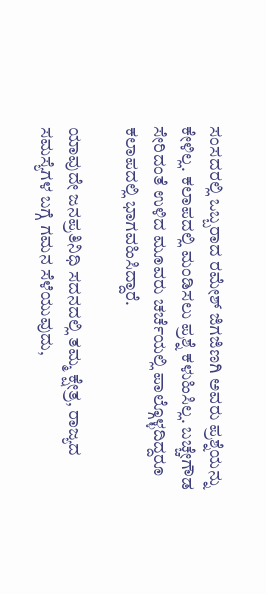ಸಂಸದರಲ್ಲಿ ಒಬ್ಬರಾದ ರಮೇಶ್ ಜಿಗಜಿಣಗಿ ಅವರು ಪ್ರಶ್ನೆಯನ್ನು ಕೇಳಿಲ್ಲ. ಕಲಾಪದಲ್ಲಿ ಮಂಡಿಸಲು ಪ್ರಶ್ನೆ ಕಳುಹಿಸಿಲ್ಲ. ಬಚ್ಚೇಗೌಡ ಸೇರಿದಂತೆ ಉಳಿದ ಮೂವರು ಚರ್ಚೆಯಲ್ಲಿ ಪಾಲ್ಗೊಳ್ಳದಿದ್ದರೂ ಕಲಾಪದಲ್ಲಿ ಭಾಗವಹಿಸಿದ್ದಾರೆ.

ಯಾವುದೇ ಜನಪ್ರತಿನಿಧಿ ಸದನದಲ್ಲಿ ತಮ್ಮ ಕ್ಷೇತ್ರ, ರಾಜ್ಯದ ಸಮಸ್ಯೆಗಳ ಬಗ್ಗೆ ಗಮನ ಸೆಳೆಯುವುದು,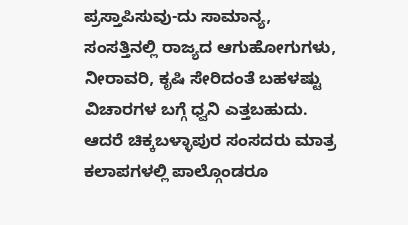ಪ್ರಸ್ತಾಪಿಸುವು-ದು ಸಾಮಾನ್ಯ, ಸಂಸತ್ತಿನಲ್ಲಿ ರಾಜ್ಯದ ಆಗುಹೋಗುಗಳು, ನೀರಾವರಿ, ಕೃಷಿ ಸೇರಿದಂತೆ ಬಹಳಷ್ಟು ವಿಚಾರಗಳ ಬಗ್ಗೆ ಧ್ವನಿ ಎತ್ತಬಹುದು. ಆದರೆ ಚಿಕ್ಕಬಳ್ಳಾಪುರ ಸಂಸದರು ಮಾತ್ರ ಕಲಾಪಗಳಲ್ಲಿ ಪಾಲ್ಗೊಂಡರೂ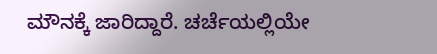ಮೌನಕ್ಕೆ ಜಾರಿದ್ದಾರೆ. ಚರ್ಚೆಯಲ್ಲಿಯೇ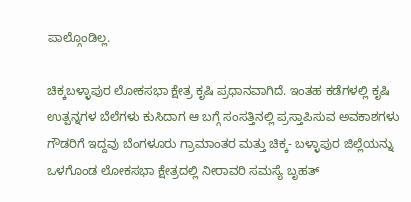ಪಾಲ್ಗೊಂಡಿಲ್ಲ.

ಚಿಕ್ಕಬಳ್ಳಾಪುರ ಲೋಕಸಭಾ ಕ್ಷೇತ್ರ ಕೃಷಿ ಪ್ರಧಾನವಾಗಿದೆ. ಇಂತಹ ಕಡೆಗಳಲ್ಲಿ ಕೃಷಿ ಉತ್ಪನ್ನಗಳ ಬೆಲೆಗಳು ಕುಸಿದಾಗ ಆ ಬಗ್ಗೆ ಸಂಸತ್ತಿನಲ್ಲಿ ಪ್ರಸ್ತಾಪಿಸುವ ಅವಕಾಶಗಳು ಗೌಡರಿಗೆ ಇದ್ದವು ಬೆಂಗಳೂರು ಗ್ರಾಮಾಂತರ ಮತ್ತು ಚಿಕ್ಕ- ಬಳ್ಳಾಪುರ ಜಿಲ್ಲೆಯನ್ನು ಒಳಗೊಂಡ ಲೋಕಸಭಾ ಕ್ಷೇತ್ರದಲ್ಲಿ ನೀರಾವರಿ ಸಮಸ್ಯೆ ಬೃಹತ್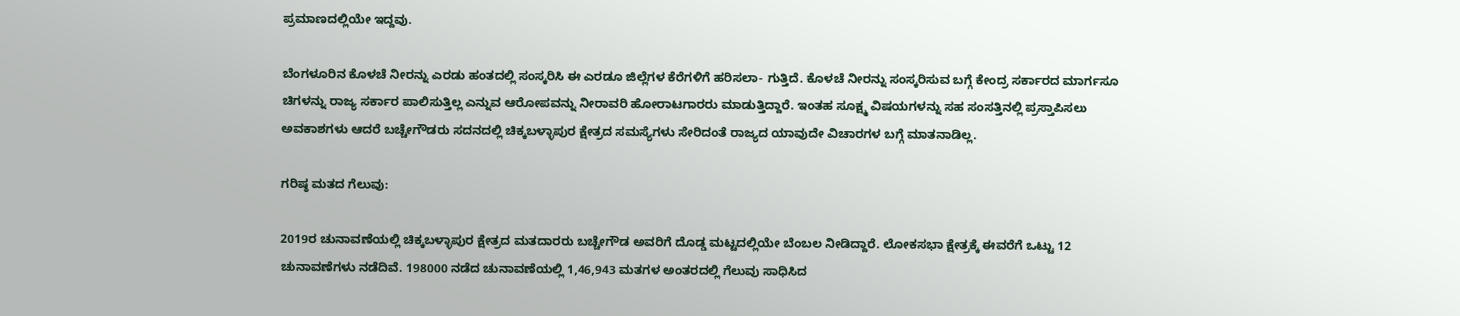ಪ್ರಮಾಣದಲ್ಲಿಯೇ ಇದ್ದವು.

ಬೆಂಗಳೂರಿನ ಕೊಳಚೆ ನೀರನ್ನು ಎರಡು ಹಂತದಲ್ಲಿ ಸಂಸ್ಕರಿಸಿ ಈ ಎರಡೂ ಜಿಲ್ಲೆಗಳ ಕೆರೆಗಳಿಗೆ ಹರಿಸಲಾ- ಗುತ್ತಿದೆ. ಕೊಳಚೆ ನೀರನ್ನು ಸಂಸ್ಕರಿಸುವ ಬಗ್ಗೆ ಕೇಂದ್ರ ಸರ್ಕಾರದ ಮಾರ್ಗಸೂ ಚಿಗಳನ್ನು ರಾಜ್ಯ ಸರ್ಕಾರ ಪಾಲಿಸುತ್ತಿಲ್ಲ ಎನ್ನುವ ಆರೋಪವನ್ನು ನೀರಾವರಿ ಹೋರಾಟಗಾರರು ಮಾಡುತ್ತಿದ್ದಾರೆ. ಇಂತಹ ಸೂಕ್ಷ್ಮ ವಿಷಯಗಳನ್ನು ಸಹ ಸಂಸತ್ತಿನಲ್ಲಿ ಪ್ರಸ್ತಾಪಿಸಲು ಅವಕಾಶಗಳು ಆದರೆ ಬಚ್ಚೇಗೌಡರು ಸದನದಲ್ಲಿ ಚಿಕ್ಕಬಳ್ಳಾಪುರ ಕ್ಷೇತ್ರದ ಸಮಸ್ಯೆಗಳು ಸೇರಿದಂತೆ ರಾಜ್ಯದ ಯಾವುದೇ ವಿಚಾರಗಳ ಬಗ್ಗೆ ಮಾತನಾಡಿಲ್ಲ.

ಗರಿಷ್ಠ ಮತದ ಗೆಲುವು:

2019ರ ಚುನಾವಣೆಯಲ್ಲಿ ಚಿಕ್ಕಬಳ್ಳಾಪುರ ಕ್ಷೇತ್ರದ ಮತದಾರರು ಬಚ್ಚೇಗೌಡ ಅವರಿಗೆ ದೊಡ್ಡ ಮಟ್ಟದಲ್ಲಿಯೇ ಬೆಂಬಲ ನೀಡಿದ್ದಾರೆ. ಲೋಕಸಭಾ ಕ್ಷೇತ್ರಕ್ಕೆ ಈವರೆಗೆ ಒಟ್ಟು 12 ಚುನಾವಣೆಗಳು ನಡೆದಿವೆ. 198000 ನಡೆದ ಚುನಾವಣೆಯಲ್ಲಿ 1,46,943 ಮತಗಳ ಅಂತರದಲ್ಲಿ ಗೆಲುವು ಸಾಧಿಸಿದ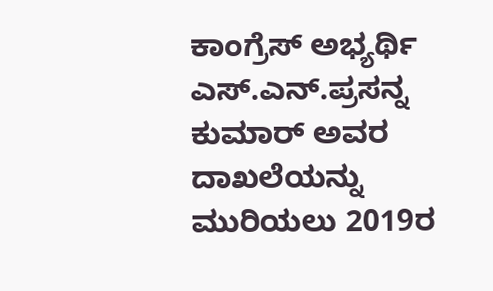ಕಾಂಗ್ರೆಸ್ ಅಭ್ಯರ್ಥಿ ಎಸ್.ಎನ್.ಪ್ರಸನ್ನ ಕುಮಾರ್ ಅವರ ದಾಖಲೆಯನ್ನು ಮುರಿಯಲು 2019ರ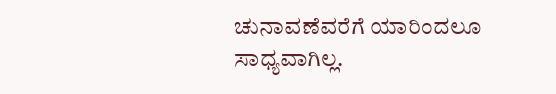ಚುನಾವಣೆವರೆಗೆ ಯಾರಿಂದಲೂ ಸಾಧ್ಯವಾಗಿಲ್ಲ.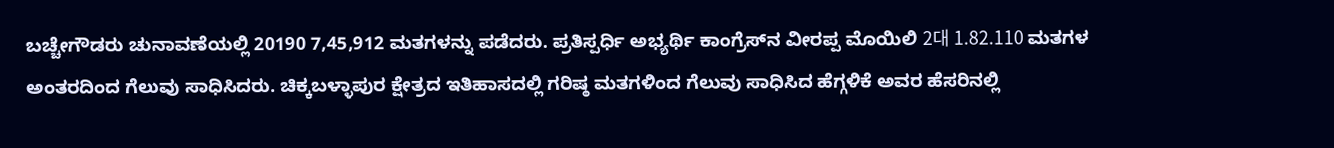ಬಚ್ಚೇಗೌಡರು ಚುನಾವಣೆಯಲ್ಲಿ 20190 7,45,912 ಮತಗಳನ್ನು ಪಡೆದರು. ಪ್ರತಿಸ್ಪರ್ಧಿ ಅಭ್ಯರ್ಥಿ ಕಾಂಗ್ರೆಸ್‌ನ ವೀರಪ್ಪ ಮೊಯಿಲಿ 2대 1.82.110 ಮತಗಳ ಅಂತರದಿಂದ ಗೆಲುವು ಸಾಧಿಸಿದರು. ಚಿಕ್ಕಬಳ್ಳಾಪುರ ಕ್ಷೇತ್ರದ ಇತಿಹಾಸದಲ್ಲಿ ಗರಿಷ್ಠ ಮತಗಳಿಂದ ಗೆಲುವು ಸಾಧಿಸಿದ ಹೆಗ್ಗಳಿಕೆ ಅವರ ಹೆಸರಿನಲ್ಲಿ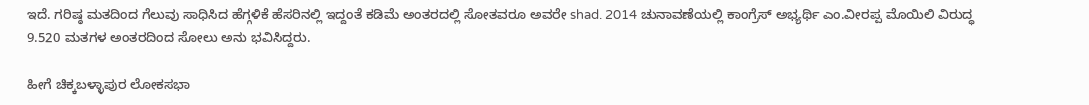ಇದೆ. ಗರಿಷ್ಠ ಮತದಿಂದ ಗೆಲುವು ಸಾಧಿಸಿದ ಹೆಗ್ಗಳಿಕೆ ಹೆಸರಿನಲ್ಲಿ ಇದ್ದಂತೆ ಕಡಿಮೆ ಅಂತರದಲ್ಲಿ ಸೋತವರೂ ಅವರೇ shad. 2014 ಚುನಾವಣೆಯಲ್ಲಿ ಕಾಂಗ್ರೆಸ್ ಅಭ್ಯರ್ಥಿ ಎಂ.ವೀರಪ್ಪ ಮೊಯಿಲಿ ವಿರುದ್ಧ 9.520 ಮತಗಳ ಅಂತರದಿಂದ ಸೋಲು ಅನು ಭವಿಸಿದ್ದರು.

ಹೀಗೆ ಚಿಕ್ಕಬಳ್ಳಾಪುರ ಲೋಕಸಭಾ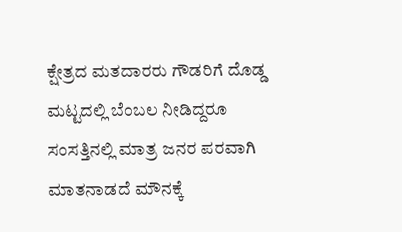ಕ್ಷೇತ್ರದ ಮತದಾರರು ಗೌಡರಿಗೆ ದೊಡ್ಡ ಮಟ್ಟದಲ್ಲಿ ಬೆಂಬಲ ನೀಡಿದ್ದರೂ ಸಂಸತ್ತಿನಲ್ಲಿ ಮಾತ್ರ ಜನರ ಪರವಾಗಿ ಮಾತನಾಡದೆ ಮೌನಕ್ಕೆ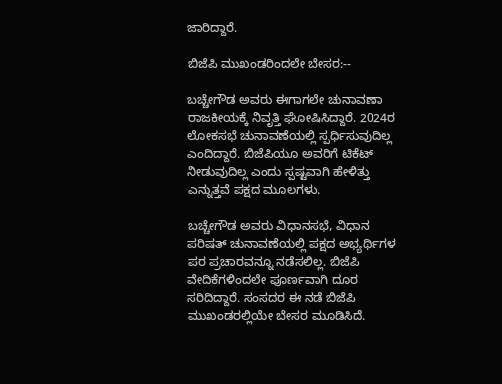ಜಾರಿದ್ದಾರೆ.

ಬಿಜೆಪಿ ಮುಖಂಡರಿಂದಲೇ ಬೇಸರ:--

ಬಚ್ಚೇಗೌಡ ಅವರು ಈಗಾಗಲೇ ಚುನಾವಣಾ ರಾಜಕೀಯಕ್ಕೆ ನಿವೃತ್ತಿ ಘೋಷಿಸಿದ್ದಾರೆ. 2024ರ ಲೋಕಸಭೆ ಚುನಾವಣೆಯಲ್ಲಿ ಸ್ಪರ್ಧಿಸುವುದಿಲ್ಲ ಎಂದಿದ್ದಾರೆ. ಬಿಜೆಪಿಯೂ ಅವರಿಗೆ ಟಿಕೆಟ್ ನೀಡುವುದಿಲ್ಲ ಎಂದು ಸ್ಪಷ್ಟವಾಗಿ ಹೇಳಿತ್ತು ಎನ್ನುತ್ತವೆ ಪಕ್ಷದ ಮೂಲಗಳು.

ಬಚ್ಚೇಗೌಡ ಅವರು ವಿಧಾನಸಭೆ, ವಿಧಾನ ಪರಿಷತ್ ಚುನಾವಣೆಯಲ್ಲಿ ಪಕ್ಷದ ಅಭ್ಯರ್ಥಿಗಳ ಪರ ಪ್ರಚಾರವನ್ನೂ ನಡೆಸಲಿಲ್ಲ. ಬಿಜೆಪಿ ವೇದಿಕೆಗಳಿಂದಲೇ ಪೂರ್ಣವಾಗಿ ದೂರ ಸರಿದಿದ್ದಾರೆ. ಸಂಸದರ ಈ ನಡೆ ಬಿಜೆಪಿ ಮುಖಂಡರಲ್ಲಿಯೇ ಬೇಸರ ಮೂಡಿಸಿದೆ.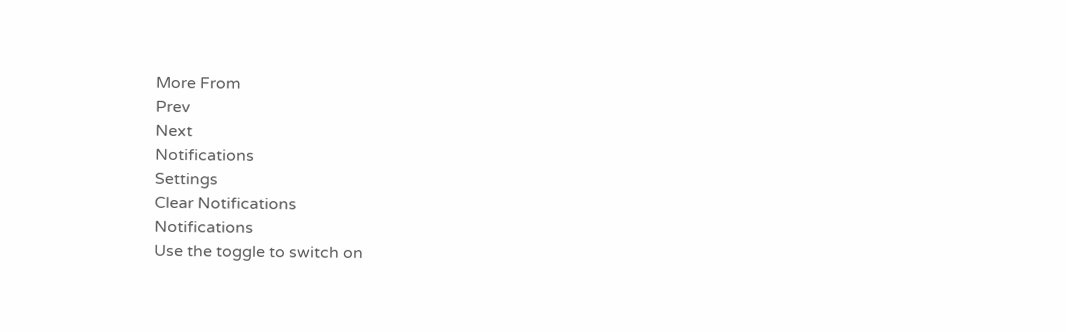More From
Prev
Next
Notifications
Settings
Clear Notifications
Notifications
Use the toggle to switch on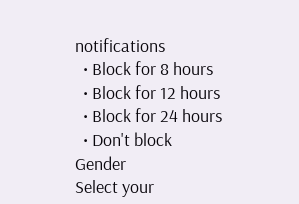notifications
  • Block for 8 hours
  • Block for 12 hours
  • Block for 24 hours
  • Don't block
Gender
Select your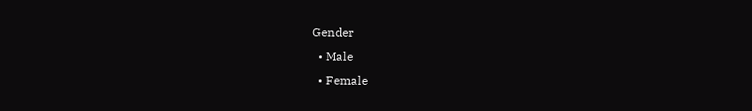Gender
  • Male
  • Female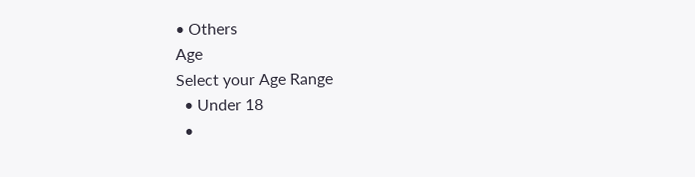• Others
Age
Select your Age Range
  • Under 18
  •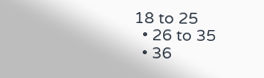18 to 25
  • 26 to 35
  • 36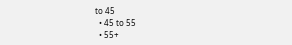to 45
  • 45 to 55
  • 55+